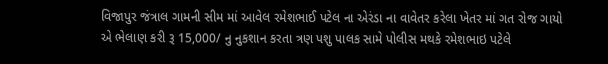વિજાપુર જંત્રાલ ગામની સીમ માં આવેલ રમેશભાઈ પટેલ ના એરંડા ના વાવેતર કરેલા ખેતર માં ગત રોજ ગાયો એ ભેલાણ કરી રૂ 15,000/ નુ નુકશાન કરતા ત્રણ પશુ પાલક સામે પોલીસ મથકે રમેશભાઇ પટેલે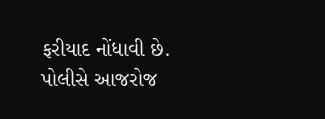ફરીયાદ નોંધાવી છે. પોલીસે આજરોજ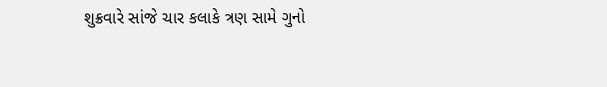શુક્રવારે સાંજે ચાર કલાકે ત્રણ સામે ગુનો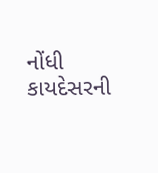નોંધી કાયદેસરની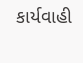કાર્યવાહી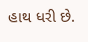હાથ ધરી છે.